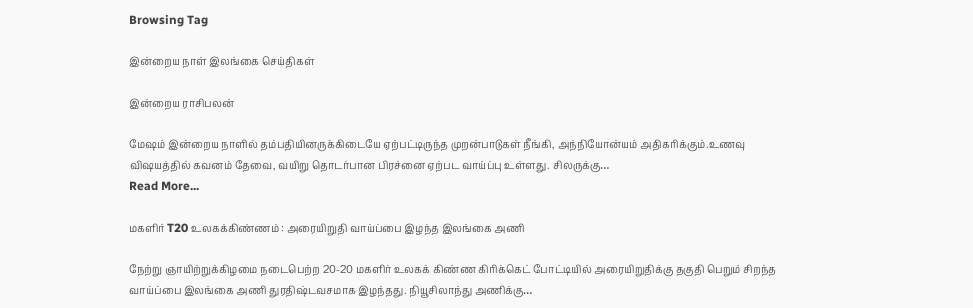Browsing Tag

இன்றைய நாள் இலங்கை செய்திகள்

இன்றைய ராசிபலன்

மேஷம் இன்றைய நாளில் தம்பதியினருக்கிடையே ஏற்பட்டிருந்த முறன்பாடுகள் நீங்கி, அந்நியோன்யம் அதிகரிக்கும்.உணவு விஷயத்தில் கவனம் தேவை, வயிறு தொடர்பான பிரச்னை ஏற்பட வாய்ப்பு உள்ளது. சிலருக்கு…
Read More...

மகளிர் T20 உலகக்கிண்ணம் : அரையிறுதி வாய்ப்பை இழந்த இலங்கை அணி

நேற்று ஞாயிற்றுக்கிழமை நடைபெற்ற 20-20 மகளிர் உலகக் கிண்ண கிரிக்கெட் போட்டியில் அரையிறுதிக்கு தகுதி பெறும் சிறந்த வாய்ப்பை இலங்கை அணி துரதிஷ்டவசமாக இழந்தது. நியூசிலாந்து அணிக்கு…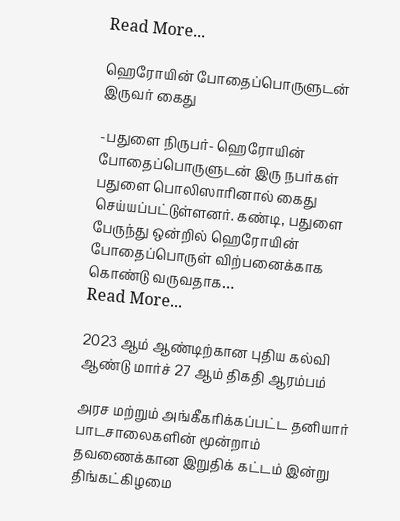Read More...

ஹெரோயின் போதைப்பொருளுடன் இருவர் கைது

-பதுளை நிருபர்- ஹெரோயின் போதைப்பொருளுடன் இரு நபர்கள் பதுளை பொலிஸாரினால் கைது செய்யப்பட்டுள்ளனர். கண்டி, பதுளை பேருந்து ஒன்றில் ஹெரோயின் போதைப்பொருள் விற்பனைக்காக கொண்டு வருவதாக…
Read More...

2023 ஆம் ஆண்டிற்கான புதிய கல்வி ஆண்டு மார்ச் 27 ஆம் திகதி ஆரம்பம்

அரச மற்றும் அங்கீகரிக்கப்பட்ட தனியார் பாடசாலைகளின் மூன்றாம் தவணைக்கான இறுதிக் கட்டம் இன்று திங்கட்கிழமை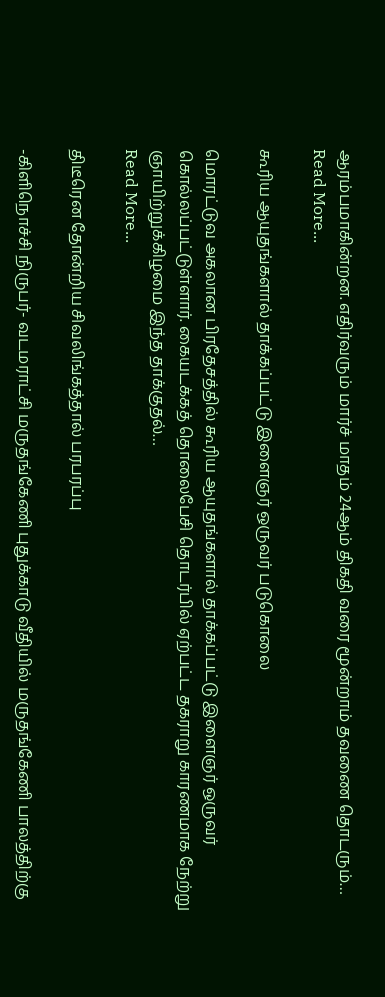ஆரம்பமாகின்றன. எதிர்வரும் மார்ச் மாதம் 24ஆம் திகதி வரை மூன்றாம் தவணை தொடரும்…
Read More...

கூரிய ஆயுதங்களால் தாக்கப்பட்டு இளைஞர் ஒருவர் படுகொலை

மொரட்டுவ அகலான பிரதேசத்தில் கூரிய ஆயுதங்களால் தாக்கப்பட்டு இளைஞர் ஒருவர் கொல்லப்பட்டுள்ளார். கையடக்கத் தொலைபேசி தொடர்பில் ஏற்பட்ட தகராறு காரணமாக நேற்று ஞாயிற்றுக்கிழமை இந்த தாக்குதல்…
Read More...

திடீரென தோன்றிய சிவலிங்கத்தால் பரபரப்பு

-கிளிநொச்சி நிருபர்- வடமராட்சி மருதங்கேணி புதுக்காடு வீதியில் மருதங்கேணி பாலத்திற்கு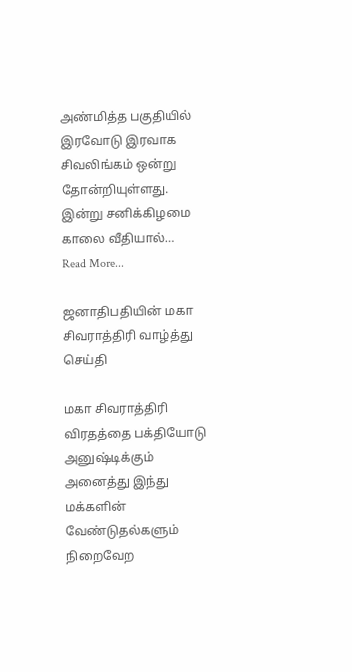அண்மித்த பகுதியில் இரவோடு இரவாக சிவலிங்கம் ஒன்று தோன்றியுள்ளது. இன்று சனிக்கிழமை காலை வீதியால்…
Read More...

ஜனாதிபதியின் மகா சிவராத்திரி வாழ்த்து செய்தி

மகா சிவராத்திரி விரதத்தை பக்தியோடு அனுஷ்டிக்கும் அனைத்து இந்து மக்களின் வேண்டுதல்களும் நிறைவேற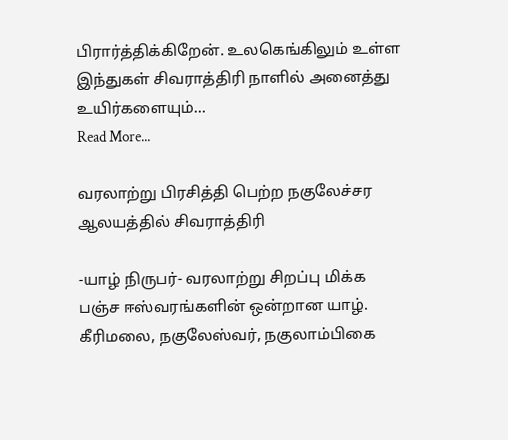பிரார்த்திக்கிறேன். உலகெங்கிலும் உள்ள இந்துகள் சிவராத்திரி நாளில் அனைத்து உயிர்களையும்…
Read More...

வரலாற்று பிரசித்தி பெற்ற நகுலேச்சர ஆலயத்தில் சிவராத்திரி

-யாழ் நிருபர்- வரலாற்று சிறப்பு மிக்க பஞ்ச ஈஸ்வரங்களின் ஒன்றான யாழ். கீரிமலை, நகுலேஸ்வர், நகுலாம்பிகை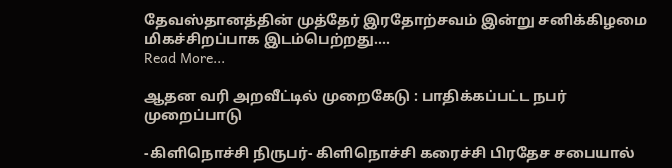தேவஸ்தானத்தின் முத்தேர் இரதோற்சவம் இன்று சனிக்கிழமை மிகச்சிறப்பாக இடம்பெற்றது.…
Read More...

ஆதன வரி அறவீட்டில் முறைகேடு : பாதிக்கப்பட்ட நபர் முறைப்பாடு

-கிளிநொச்சி நிருபர்- கிளிநொச்சி கரைச்சி பிரதேச சபையால்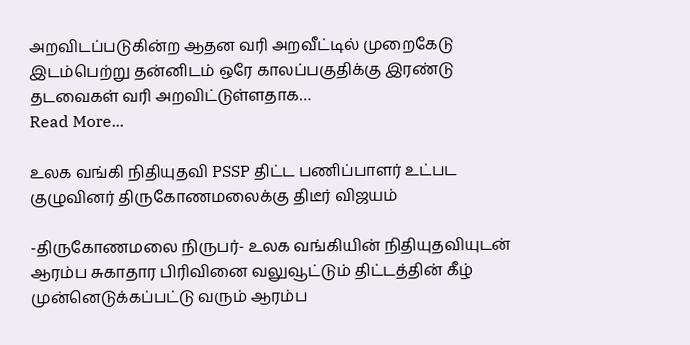அறவிடப்படுகின்ற ஆதன வரி அறவீட்டில் முறைகேடு இடம்பெற்று தன்னிடம் ஒரே காலப்பகுதிக்கு இரண்டு தடவைகள் வரி அறவிட்டுள்ளதாக…
Read More...

உலக வங்கி நிதியுதவி PSSP திட்ட பணிப்பாளர் உட்பட குழுவினர் திருகோணமலைக்கு திடீர் விஜயம்

-திருகோணமலை நிருபர்- உலக வங்கியின் நிதியுதவியுடன் ஆரம்ப சுகாதார பிரிவினை வலுவூட்டும் திட்டத்தின் கீழ் முன்னெடுக்கப்பட்டு வரும் ஆரம்ப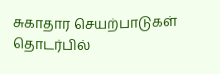சுகாதார செயற்பாடுகள் தொடர்பில்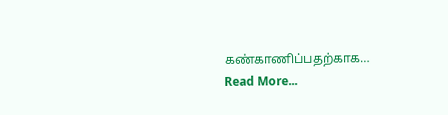கண்காணிப்பதற்காக…
Read More...